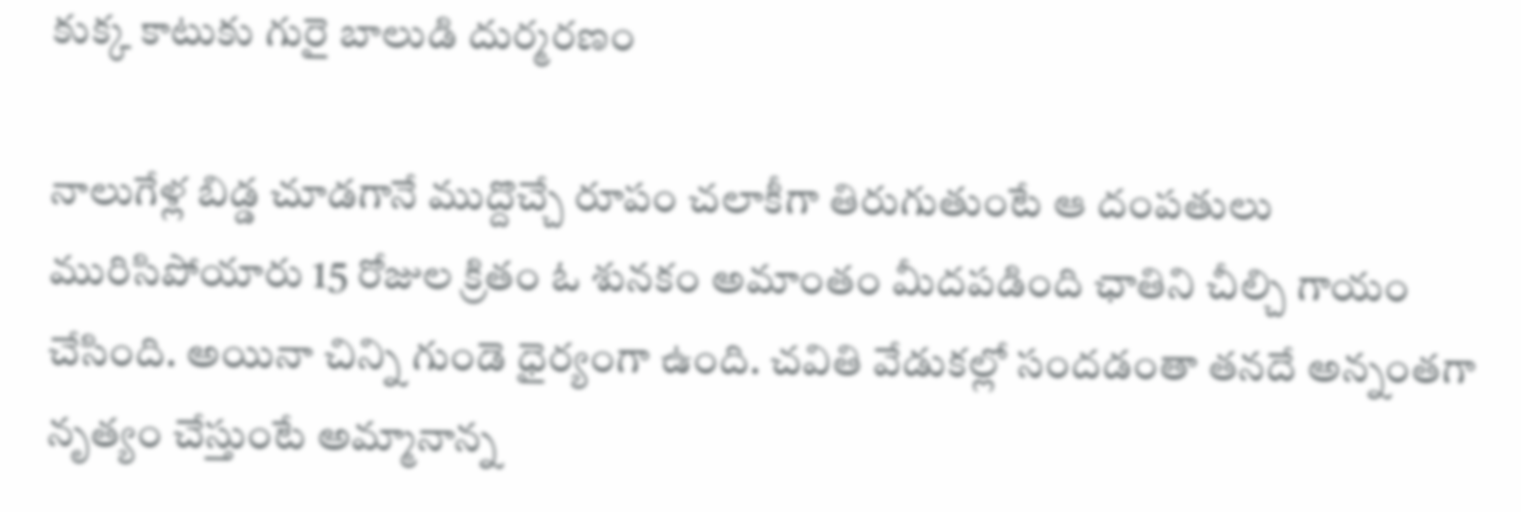కుక్క కాటుకు గురై బాలుడి దుర్మరణం

నాలుగేళ్ల బిడ్డ చూడగానే ముద్దొచ్చే రూపం చలాకీగా తిరుగుతుంటే ఆ దంపతులు మురిసిపోయారు 15 రోజుల క్రితం ఓ శునకం అమాంతం మీదపడింది ఛాతిని చీల్చి గాయం చేసింది. అయినా చిన్ని గుండె ధైర్యంగా ఉంది. చవితి వేడుకల్లో సందడంతా తనదే అన్నంతగా నృత్యం చేస్తుంటే అమ్మానాన్న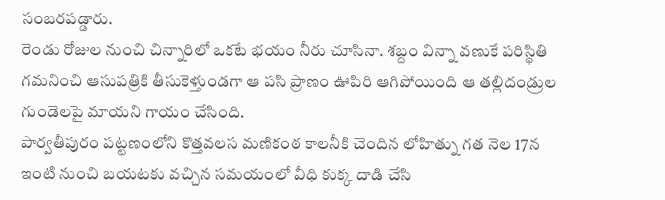సంబరపడ్డారు.
రెండు రోజుల నుంచి చిన్నారిలో ఒకటే భయం నీరు చూసినా. శబ్దం విన్నా వణుకే పరిస్థితి గమనించి ఆసుపత్రికి తీసుకెళ్తుండగా ఆ పసి ప్రాణం ఊపిరి ఆగిపోయింది ఆ తల్లిదండ్రుల గుండెలపై మాయని గాయం చేసింది.
పార్వతీపురం పట్టణంలోని కొత్తవలస మణికంఠ కాలనీకి చెందిన లోహిత్ను గత నెల 17న ఇంటి నుంచి బయటకు వచ్చిన సమయంలో వీధి కుక్క దాడి చేసి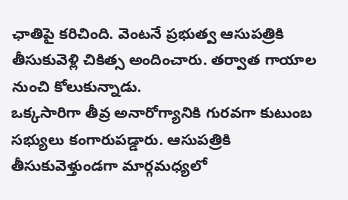ఛాతిపై కరిచింది. వెంటనే ప్రభుత్వ ఆసుపత్రికి తీసుకువెళ్లి చికిత్స అందించారు. తర్వాత గాయాల నుంచి కోలుకున్నాడు.
ఒక్కసారిగా తీవ్ర అనారోగ్యానికి గురవగా కుటుంబ సభ్యులు కంగారుపడ్డారు. ఆసుపత్రికి తీసుకువెళ్తుండగా మార్గమధ్యలో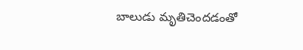బాలుడు మృతిచెందడంతో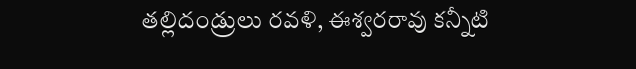తల్లిదండ్రులు రవళి, ఈశ్వరరావు కన్నీటి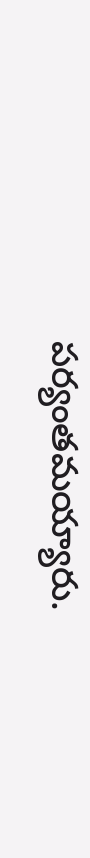పర్యంతమయ్యారు.